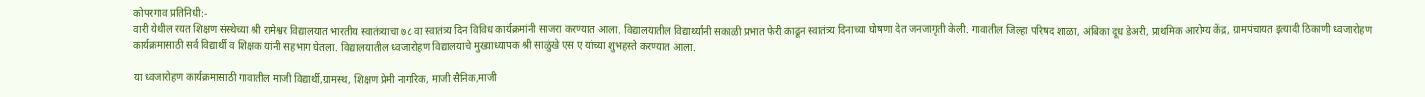कोपरगाव प्रतिनिधी:-
वारी येथील रयत शिक्षण संस्थेच्या श्री रामेश्वर विद्यालयात भारतीय स्वातंत्र्याचा ७८ वा स्वातंत्र्य दिन विविध कार्यक्रमांनी साजरा करण्यात आला. विद्यालयातील विद्यार्थ्यांनी सकाळी प्रभात फेरी काढून स्वातंत्र्य दिनाच्या घोषणा देत जनजागृती केली. गावातील जिल्हा परिषद शाळा, अंबिका दूध डेअरी, प्राथमिक आरोग्य केंद्र, ग्रामपंचायत इत्यादी ठिकाणी ध्वजारोहण कार्यक्रमासाठी सर्व विद्यार्थी व शिक्षक यांनी सहभाग घेतला. विद्यालयातील ध्वजारोहण विद्यालयाचे मुख्याध्यापक श्री साळुंखे एस ए यांच्या शुभहस्ते करण्यात आला.

या ध्वजारोहण कार्यक्रमासाठी गावातील माजी विद्यार्थी,ग्रामस्थ, शिक्षण प्रेमी नागरिक, माजी सैनिक,माजी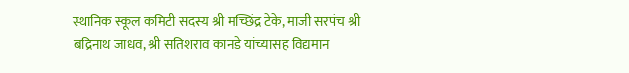स्थानिक स्कूल कमिटी सदस्य श्री मच्छिंद्र टेके, माजी सरपंच श्री बद्रिनाथ जाधव, श्री सतिशराव कानडे यांच्यासह विद्यमान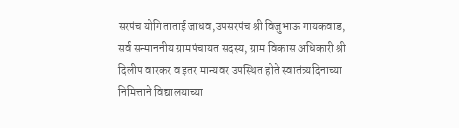सरपंच योगिताताई जाधव,उपसरपंच श्री विजुभाऊ गायकवाड, सर्व सन्माननीय ग्रामपंचायत सदस्य, ग्राम विकास अधिकारी श्री दिलीप वारकर व इतर मान्यवर उपस्थित होते स्वातंत्र्यदिनाच्या निमित्ताने विद्यालयाच्या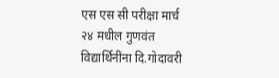एस एस सी परीक्षा मार्च २४ मधील गुणवंत विद्यार्थिनींना दि.गोदावरी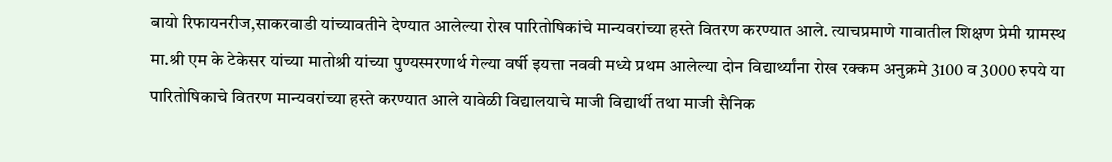बायो रिफायनरीज,साकरवाडी यांच्यावतीने देण्यात आलेल्या रोख पारितोषिकांचे मान्यवरांच्या हस्ते वितरण करण्यात आले. त्याचप्रमाणे गावातील शिक्षण प्रेमी ग्रामस्थ मा.श्री एम के टेकेसर यांच्या मातोश्री यांच्या पुण्यस्मरणार्थ गेल्या वर्षी इयत्ता नववी मध्ये प्रथम आलेल्या दोन विद्यार्थ्यांना रोख रक्कम अनुक्रमे 3100 व 3000 रुपये या पारितोषिकाचे वितरण मान्यवरांच्या हस्ते करण्यात आले यावेळी विद्यालयाचे माजी विद्यार्थी तथा माजी सैनिक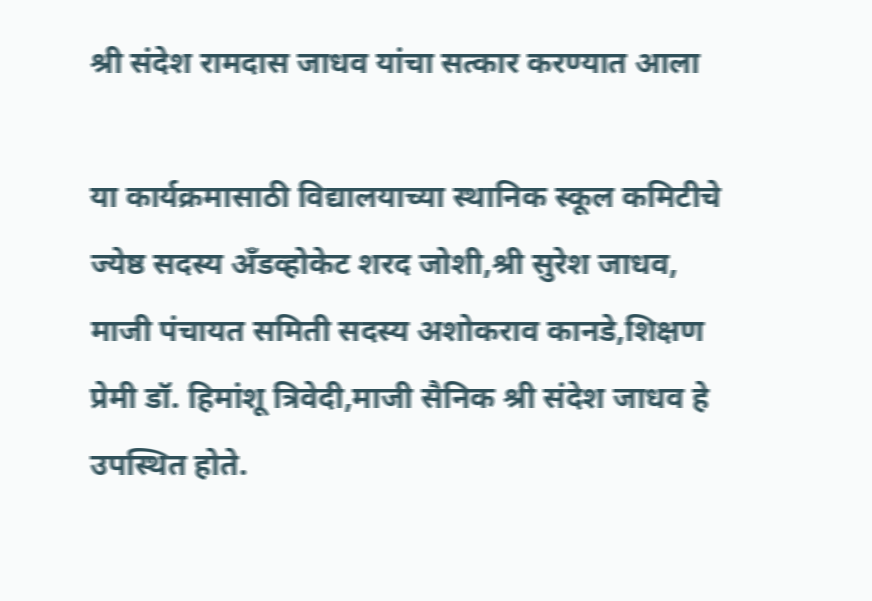श्री संदेश रामदास जाधव यांचा सत्कार करण्यात आला

या कार्यक्रमासाठी विद्यालयाच्या स्थानिक स्कूल कमिटीचे ज्येष्ठ सदस्य अँडव्होकेट शरद जोशी,श्री सुरेश जाधव, माजी पंचायत समिती सदस्य अशोकराव कानडे,शिक्षण प्रेमी डॉ. हिमांशू त्रिवेदी,माजी सैनिक श्री संदेश जाधव हे उपस्थित होते.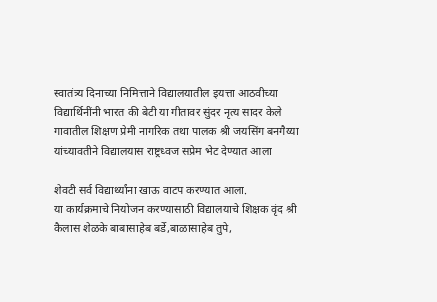स्वातंत्र्य दिनाच्या निमित्ताने विद्यालयातील इयत्ता आठवीच्या विद्यार्थिनींनी भारत की बेटी या गीतावर सुंदर नृत्य सादर केले
गावातील शिक्षण प्रेमी नागरिक तथा पालक श्री जयसिंग बनगैय्या यांच्यावतीने विद्यालयास राष्ट्रध्वज सप्रेम भेट देण्यात आला

शेवटी सर्व विद्यार्थ्यांना खाऊ वाटप करण्यात आला.
या कार्यक्रमाचे नियोजन करण्यासाठी विद्यालयाचे शिक्षक वृंद श्री कैलास शेळके बाबासाहेब बर्डे,बाळासाहेब तुपे,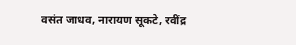वसंत जाधव, नारायण सूकटे, रवींद्र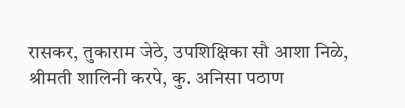रासकर, तुकाराम जेठे, उपशिक्षिका सौ आशा निळे, श्रीमती शालिनी करपे, कु. अनिसा पठाण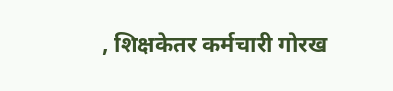, शिक्षकेतर कर्मचारी गोरख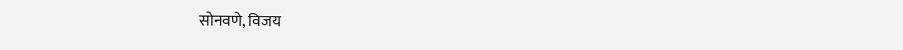सोनवणे, विजय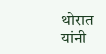थोरात यांनी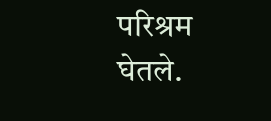परिश्रम घेतले.